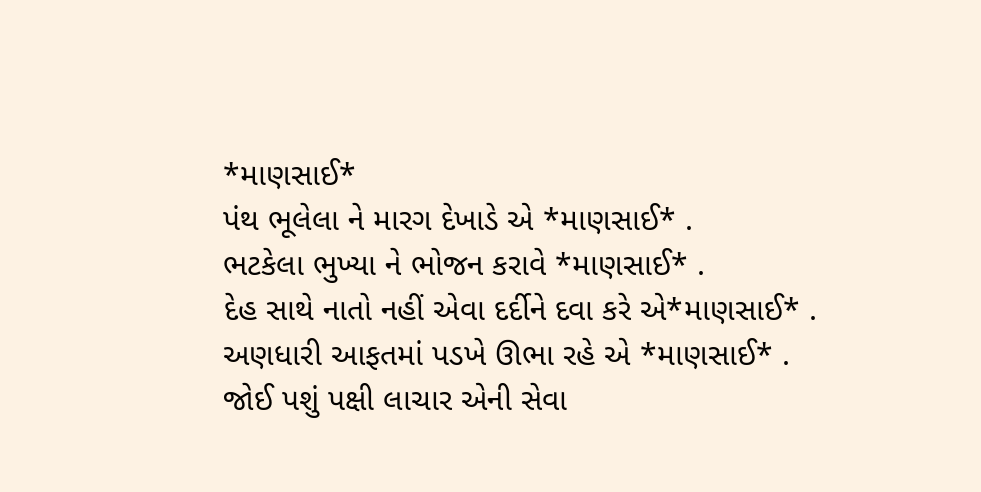*માણસાઈ*
પંથ ભૂલેલા ને મારગ દેખાડે એ *માણસાઈ* .
ભટકેલા ભુખ્યા ને ભોજન કરાવે *માણસાઈ* .
દેહ સાથે નાતો નહીં એવા દર્દીને દવા કરે એ*માણસાઈ* .
અણધારી આફતમાં પડખે ઊભા રહે એ *માણસાઈ* .
જોઈ પશું પક્ષી લાચાર એની સેવા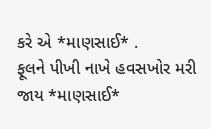કરે એ *માણસાઈ* .
ફૂલને પીખી નાખે હવસખોર મરી જાય *માણસાઈ*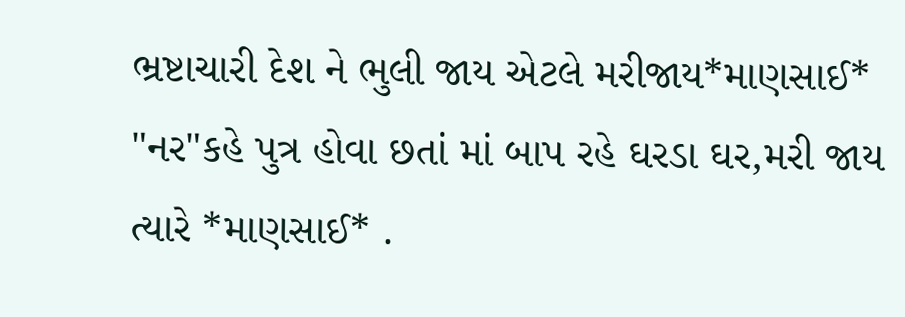ભ્રષ્ટાચારી દેશ ને ભુલી જાય એટલે મરીજાય*માણસાઈ*
"નર"કહે પુત્ર હોવા છતાં માં બાપ રહે ઘરડા ઘર,મરી જાય ત્યારે *માણસાઈ* .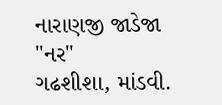નારાણજી જાડેજા
"નર"
ગઢશીશા, માંડવી.